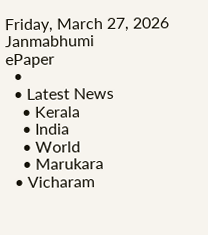Friday, March 27, 2026
Janmabhumi
ePaper
  •
  • Latest News
    • Kerala
    • India
    • World
    • Marukara
  • Vicharam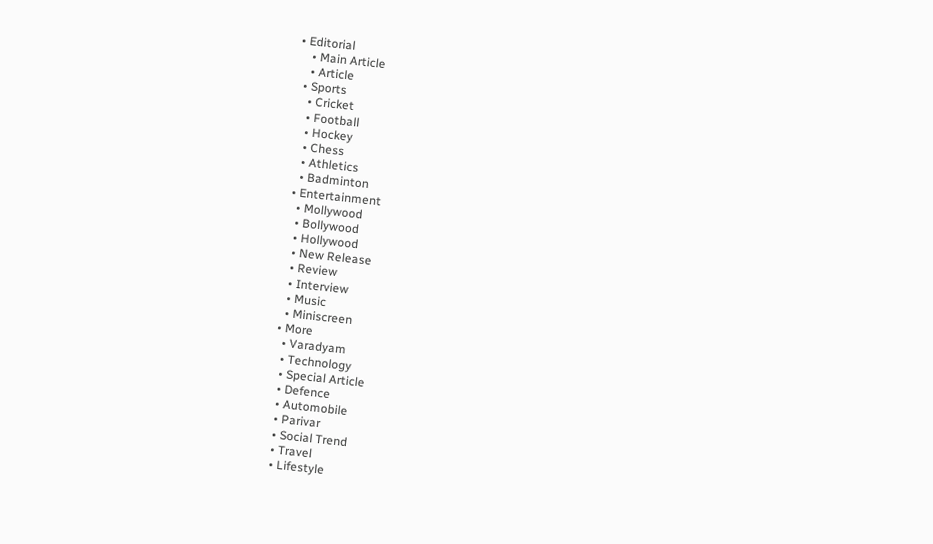• Editorial
    • Main Article
    • Article
  • Sports
    • Cricket
    • Football
    • Hockey
    • Chess
    • Athletics
    • Badminton
  • Entertainment
    • Mollywood
    • Bollywood
    • Hollywood
    • New Release
    • Review
    • Interview
    • Music
    • Miniscreen
  • More
    • Varadyam
    • Technology
    • Special Article
    • Defence
    • Automobile
    • Parivar
    • Social Trend
    • Travel
    • Lifestyle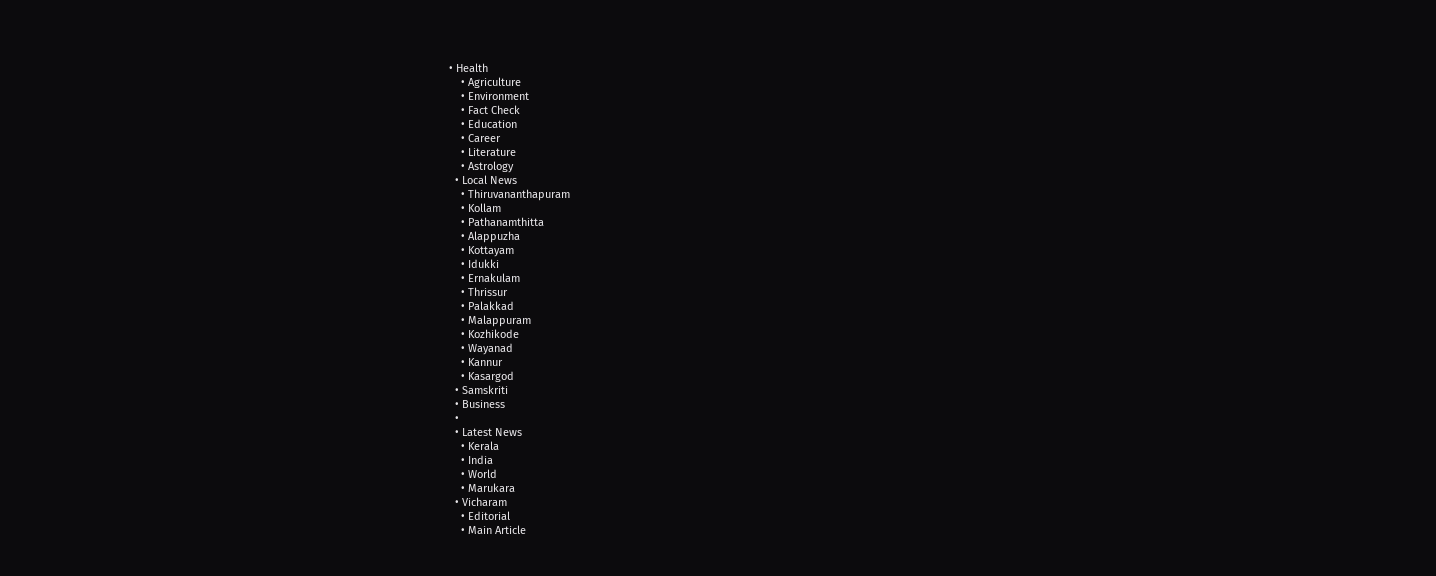• Health
    • Agriculture
    • Environment
    • Fact Check
    • Education
    • Career
    • Literature
    • Astrology
  • Local News
    • Thiruvananthapuram
    • Kollam
    • Pathanamthitta
    • Alappuzha
    • Kottayam
    • Idukki
    • Ernakulam
    • Thrissur
    • Palakkad
    • Malappuram
    • Kozhikode
    • Wayanad
    • Kannur
    • Kasargod
  • Samskriti
  • Business
  •
  • Latest News
    • Kerala
    • India
    • World
    • Marukara
  • Vicharam
    • Editorial
    • Main Article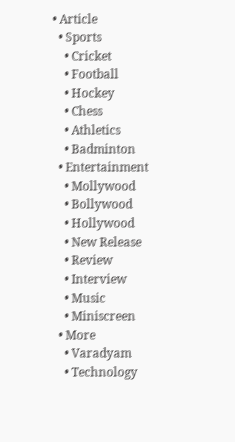• Article
  • Sports
    • Cricket
    • Football
    • Hockey
    • Chess
    • Athletics
    • Badminton
  • Entertainment
    • Mollywood
    • Bollywood
    • Hollywood
    • New Release
    • Review
    • Interview
    • Music
    • Miniscreen
  • More
    • Varadyam
    • Technology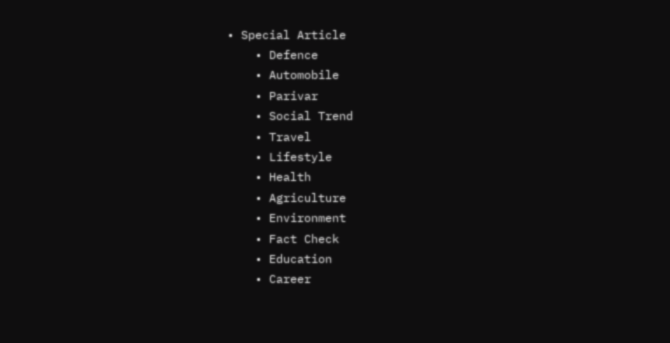• Special Article
    • Defence
    • Automobile
    • Parivar
    • Social Trend
    • Travel
    • Lifestyle
    • Health
    • Agriculture
    • Environment
    • Fact Check
    • Education
    • Career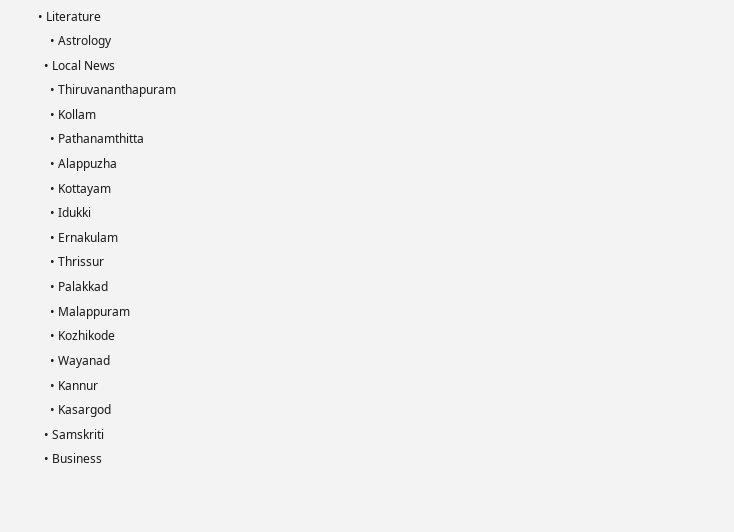• Literature
    • Astrology
  • Local News
    • Thiruvananthapuram
    • Kollam
    • Pathanamthitta
    • Alappuzha
    • Kottayam
    • Idukki
    • Ernakulam
    • Thrissur
    • Palakkad
    • Malappuram
    • Kozhikode
    • Wayanad
    • Kannur
    • Kasargod
  • Samskriti
  • Business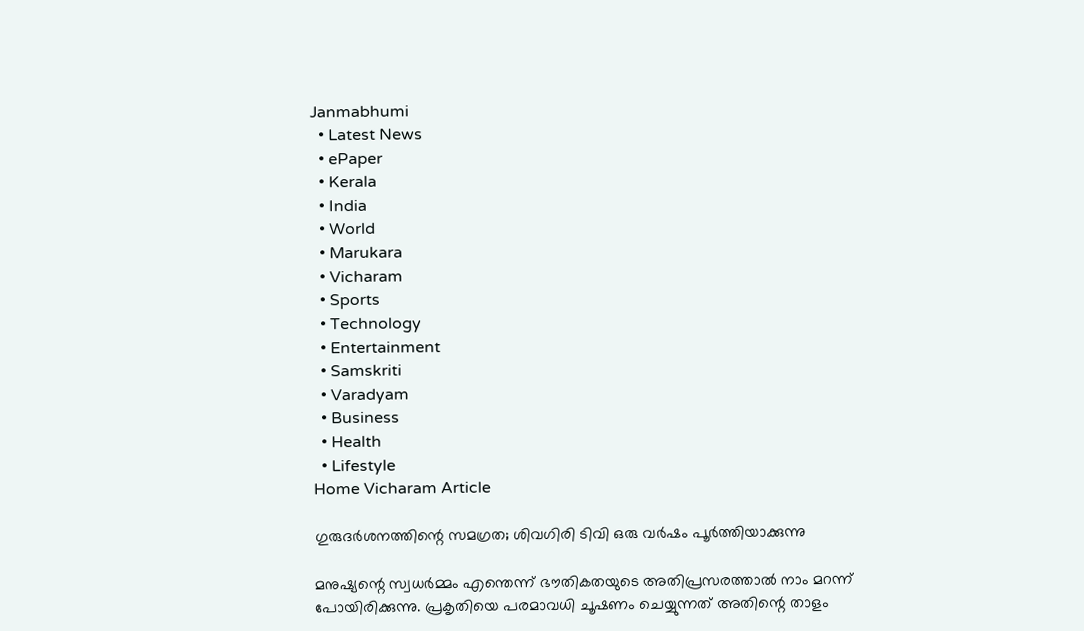Janmabhumi
  • Latest News
  • ePaper
  • Kerala
  • India
  • World
  • Marukara
  • Vicharam
  • Sports
  • Technology
  • Entertainment
  • Samskriti
  • Varadyam
  • Business
  • Health
  • Lifestyle
Home Vicharam Article

ഗുരുദര്‍ശനത്തിന്റെ സമഗ്രത; ശിവഗിരി ടിവി ഒരു വര്‍ഷം പൂര്‍ത്തിയാക്കുന്നു

മനുഷ്യന്റെ സ്വധര്‍മ്മം എന്തെന്ന് ഭൗതികതയുടെ അതിപ്രസരത്താല്‍ നാം മറന്ന് പോയിരിക്കുന്നു. പ്രകൃതിയെ പരമാവധി ചൂഷണം ചെയ്യുന്നത് അതിന്റെ താളം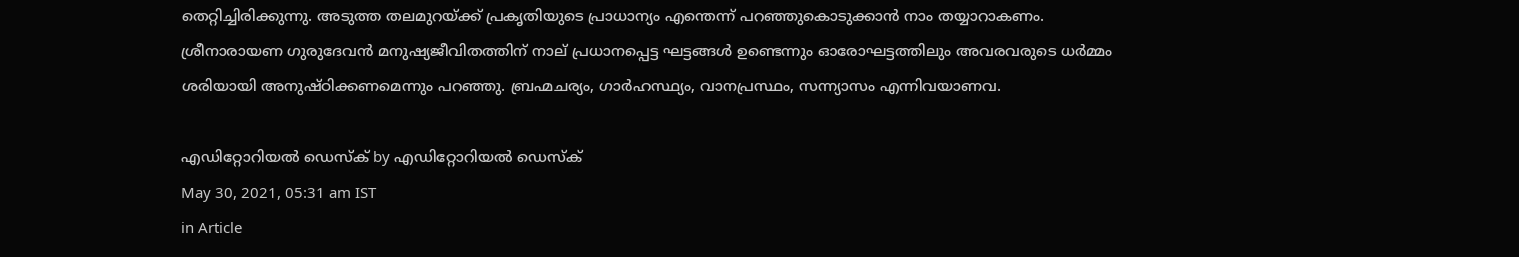തെറ്റിച്ചിരിക്കുന്നു. അടുത്ത തലമുറയ്‌ക്ക് പ്രകൃതിയുടെ പ്രാധാന്യം എന്തെന്ന് പറഞ്ഞുകൊടുക്കാന്‍ നാം തയ്യാറാകണം. ശ്രീനാരായണ ഗുരുദേവന്‍ മനുഷ്യജീവിതത്തിന് നാല് പ്രധാനപ്പെട്ട ഘട്ടങ്ങള്‍ ഉണ്ടെന്നും ഓരോഘട്ടത്തിലും അവരവരുടെ ധര്‍മ്മം ശരിയായി അനുഷ്ഠിക്കണമെന്നും പറഞ്ഞു. ബ്രഹ്മചര്യം, ഗാര്‍ഹസ്ഥ്യം, വാനപ്രസ്ഥം, സന്ന്യാസം എന്നിവയാണവ.

എഡിറ്റോറിയൽ ഡെസ്ക് by എഡിറ്റോറിയൽ ഡെസ്ക്
May 30, 2021, 05:31 am IST
in Article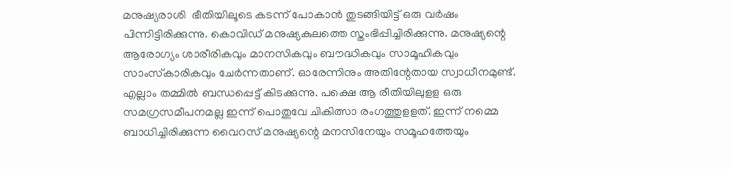മനുഷ്യരാശി  ഭീതിയിലൂടെ കടന്ന് പോകാന്‍ തുടങ്ങിയിട്ട് ഒരു വര്‍ഷം പിന്നിട്ടിരിക്കുന്നു. കൊവിഡ് മനുഷ്യകുലത്തെ സ്തംഭിപ്പിച്ചിരിക്കുന്നു. മനുഷ്യന്റെ ആരോഗ്യം ശാരീരികവും മാനസികവും ബൗദ്ധികവും സാമൂഹികവും സാംസ്‌കാരികവും ചേര്‍ന്നതാണ്. ഓരേന്നിനും അതിന്റേതായ സ്വാധീനമുണ്ട്. എല്ലാം തമ്മില്‍ ബന്ധപ്പെട്ട് കിടക്കുന്നു. പക്ഷെ ആ രീതിയിലുളള ഒരു സമഗ്രസമീപനമല്ല ഇന്ന് പൊതുവേ ചികിത്സാ രംഗത്തുളളത്. ഇന്ന് നമ്മെ ബാധിച്ചിരിക്കുന്ന വൈറസ് മനുഷ്യന്റെ മനസിനേയും സമൂഹത്തേയും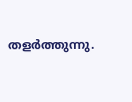തളര്‍ത്തുന്നു.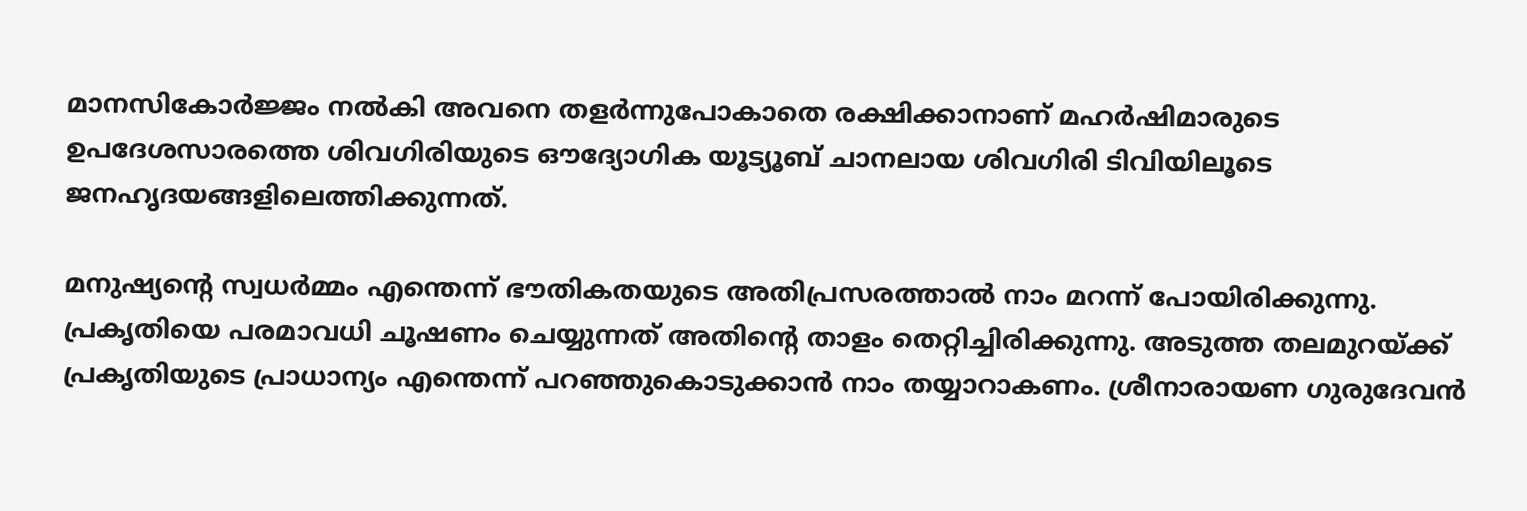മാനസികോര്‍ജ്ജം നല്‍കി അവനെ തളര്‍ന്നുപോകാതെ രക്ഷിക്കാനാണ് മഹര്‍ഷിമാരുടെ ഉപദേശസാരത്തെ ശിവഗിരിയുടെ ഔദ്യോഗിക യൂട്യൂബ് ചാനലായ ശിവഗിരി ടിവിയിലൂടെ ജനഹൃദയങ്ങളിലെത്തിക്കുന്നത്.

മനുഷ്യന്റെ സ്വധര്‍മ്മം എന്തെന്ന് ഭൗതികതയുടെ അതിപ്രസരത്താല്‍ നാം മറന്ന് പോയിരിക്കുന്നു. പ്രകൃതിയെ പരമാവധി ചൂഷണം ചെയ്യുന്നത് അതിന്റെ താളം തെറ്റിച്ചിരിക്കുന്നു. അടുത്ത തലമുറയ്‌ക്ക് പ്രകൃതിയുടെ പ്രാധാന്യം എന്തെന്ന് പറഞ്ഞുകൊടുക്കാന്‍ നാം തയ്യാറാകണം. ശ്രീനാരായണ ഗുരുദേവന്‍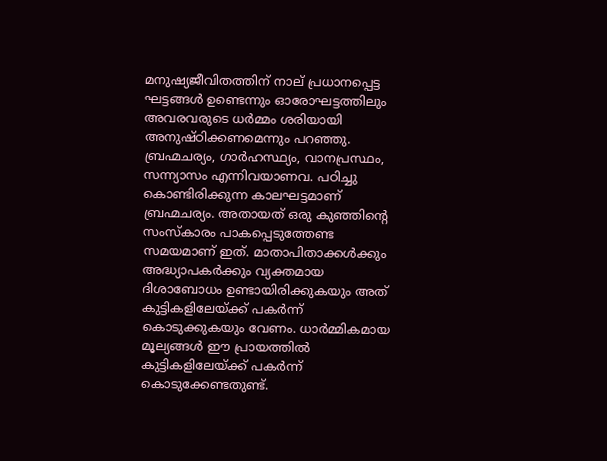മനുഷ്യജീവിതത്തിന് നാല് പ്രധാനപ്പെട്ട ഘട്ടങ്ങള്‍ ഉണ്ടെന്നും ഓരോഘട്ടത്തിലും അവരവരുടെ ധര്‍മ്മം ശരിയായി അനുഷ്ഠിക്കണമെന്നും പറഞ്ഞു. ബ്രഹ്മചര്യം, ഗാര്‍ഹസ്ഥ്യം, വാനപ്രസ്ഥം, സന്ന്യാസം എന്നിവയാണവ. പഠിച്ചു കൊണ്ടിരിക്കുന്ന കാലഘട്ടമാണ് ബ്രഹ്മചര്യം. അതായത് ഒരു കുഞ്ഞിന്റെ സംസ്‌കാരം പാകപ്പെടുത്തേണ്ട സമയമാണ് ഇത്. മാതാപിതാക്കള്‍ക്കും അദ്ധ്യാപകര്‍ക്കും വ്യക്തമായ ദിശാബോധം ഉണ്ടായിരിക്കുകയും അത് കുട്ടികളിലേയ്‌ക്ക് പകര്‍ന്ന് കൊടുക്കുകയും വേണം. ധാര്‍മ്മികമായ മൂല്യങ്ങള്‍ ഈ പ്രായത്തില്‍ കുട്ടികളിലേയ്‌ക്ക് പകര്‍ന്ന് കൊടുക്കേണ്ടതുണ്ട്.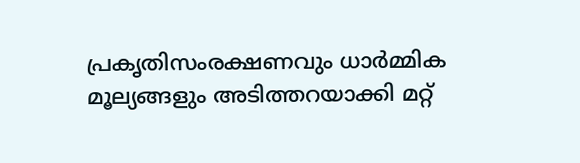പ്രകൃതിസംരക്ഷണവും ധാര്‍മ്മിക മൂല്യങ്ങളും അടിത്തറയാക്കി മറ്റ്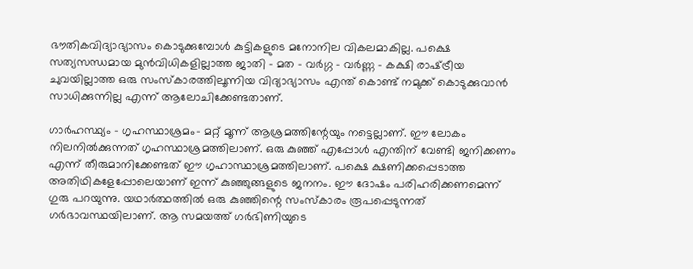ഭൗതികവിദ്യാഭ്യാസം കൊടുക്കുമ്പോള്‍ കുട്ടികളുടെ മനോനില വികലമാകില്ല. പക്ഷെ സത്യസന്ധമായ മുന്‍വിധികളില്ലാത്ത ജാതി – മത – വര്‍ഗ്ഗ – വര്‍ണ്ണ – കക്ഷി രാഷ്‌ട്രീയ ചുവയില്ലാത്ത ഒരു സംസ്‌കാരത്തിലൂന്നിയ വിദ്യാഭ്യാസം എന്ത് കൊണ്ട് നമുക്ക് കൊടുക്കുവാന്‍ സാധിക്കുന്നില്ല എന്ന് ആലോചിക്കേണ്ടതാണ്.

ഗാര്‍ഹസ്ഥ്യം – ഗൃഹസ്ഥാശ്രമം- മറ്റ് മൂന്ന് ആശ്രമത്തിന്റേയും നട്ടെല്ലാണ്. ഈ ലോകം നിലനില്‍ക്കുന്നത് ഗൃഹസ്ഥാശ്രമത്തിലാണ്. ഒരു കുഞ്ഞ് എപ്പോള്‍ എന്തിന് വേണ്ടി ജനിക്കണം എന്ന് തീരുമാനിക്കേണ്ടത് ഈ ഗൃഹാസ്ഥാശ്രമത്തിലാണ്. പക്ഷെ ക്ഷണിക്കപ്പെടാത്ത അതിഥികളേപ്പോലെയാണ് ഇന്ന് കുഞ്ഞുങ്ങളുടെ ജനനം. ഈ ദോഷം പരിഹരിക്കണമെന്ന് ഗുരു പറയുന്നു. യഥാര്‍ത്ഥത്തില്‍ ഒരു കുഞ്ഞിന്റെ സംസ്‌കാരം രൂപപ്പെടുന്നത് ഗര്‍ഭാവസ്ഥയിലാണ്. ആ സമയത്ത് ഗര്‍ഭിണിയുടെ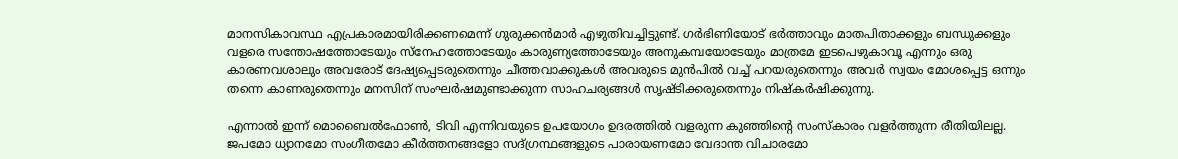മാനസികാവസ്ഥ എപ്രകാരമായിരിക്കണമെന്ന് ഗുരുക്കന്‍മാര്‍ എഴുതിവച്ചിട്ടുണ്ട്. ഗര്‍ഭിണിയോട് ഭര്‍ത്താവും മാതപിതാക്കളും ബന്ധുക്കളും വളരെ സന്തോഷത്തോടേയും സ്‌നേഹത്തോടേയും കാരുണ്യത്തോടേയും അനുകമ്പയോടേയും മാത്രമേ ഇടപെഴുകാവൂ എന്നും ഒരു കാരണവശാലും അവരോട് ദേഷ്യപ്പെടരുതെന്നും ചീത്തവാക്കുകള്‍ അവരുടെ മുന്‍പില്‍ വച്ച് പറയരുതെന്നും അവര്‍ സ്വയം മോശപ്പെട്ട ഒന്നും തന്നെ കാണരുതെന്നും മനസിന് സംഘര്‍ഷമുണ്ടാക്കുന്ന സാഹചര്യങ്ങള്‍ സൃഷ്ടിക്കരുതെന്നും നിഷ്‌കര്‍ഷിക്കുന്നു.

എന്നാല്‍ ഇന്ന് മൊബൈല്‍ഫോണ്‍, ടിവി എന്നിവയുടെ ഉപയോഗം ഉദരത്തില്‍ വളരുന്ന കുഞ്ഞിന്റെ സംസ്‌കാരം വളര്‍ത്തുന്ന രീതിയിലല്ല. ജപമോ ധ്യാനമോ സംഗീതമോ കീര്‍ത്തനങ്ങളോ സദ്ഗ്രന്ഥങ്ങളുടെ പാരായണമോ വേദാന്ത വിചാരമോ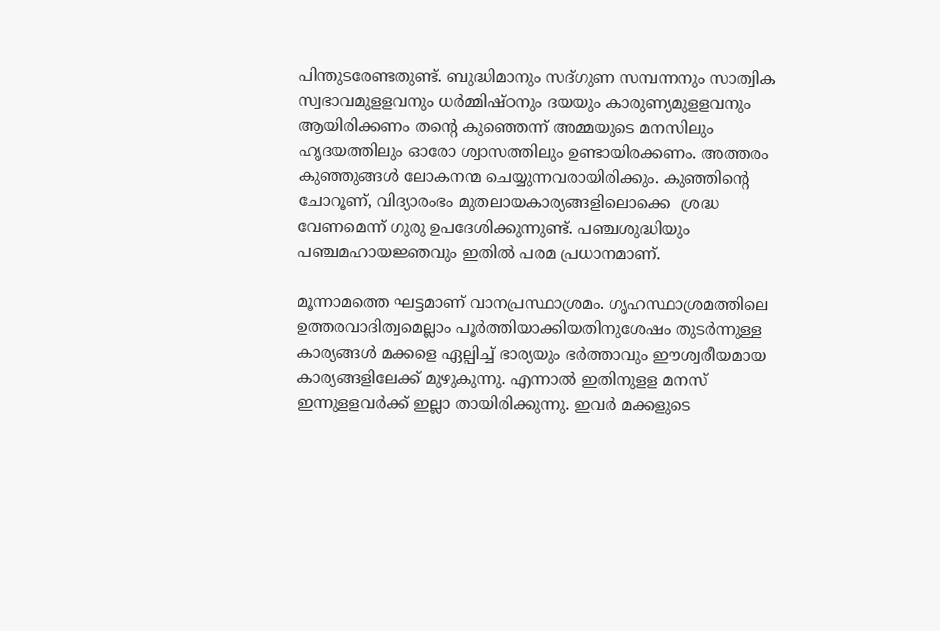പിന്തുടരേണ്ടതുണ്ട്. ബുദ്ധിമാനും സദ്ഗുണ സമ്പന്നനും സാത്വിക സ്വഭാവമുളളവനും ധര്‍മ്മിഷ്ഠനും ദയയും കാരുണ്യമുളളവനും ആയിരിക്കണം തന്റെ കുഞ്ഞെന്ന് അമ്മയുടെ മനസിലും ഹൃദയത്തിലും ഓരോ ശ്വാസത്തിലും ഉണ്ടായിരക്കണം. അത്തരം കുഞ്ഞുങ്ങള്‍ ലോകനന്മ ചെയ്യുന്നവരായിരിക്കും. കുഞ്ഞിന്റെ ചോറൂണ്, വിദ്യാരംഭം മുതലായകാര്യങ്ങളിലൊക്കെ  ശ്രദ്ധ വേണമെന്ന് ഗുരു ഉപദേശിക്കുന്നുണ്ട്. പഞ്ചശുദ്ധിയും പഞ്ചമഹായജ്ഞവും ഇതില്‍ പരമ പ്രധാനമാണ്.

മൂന്നാമത്തെ ഘട്ടമാണ് വാനപ്രസ്ഥാശ്രമം. ഗൃഹസ്ഥാശ്രമത്തിലെ ഉത്തരവാദിത്വമെല്ലാം പൂര്‍ത്തിയാക്കിയതിനുശേഷം തുടര്‍ന്നുള്ള കാര്യങ്ങള്‍ മക്കളെ ഏല്പിച്ച് ഭാര്യയും ഭര്‍ത്താവും ഈശ്വരീയമായ കാര്യങ്ങളിലേക്ക് മുഴുകുന്നു. എന്നാല്‍ ഇതിനുളള മനസ് ഇന്നുളളവര്‍ക്ക് ഇല്ലാ തായിരിക്കുന്നു. ഇവര്‍ മക്കളുടെ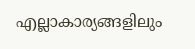എല്ലാകാര്യങ്ങളിലും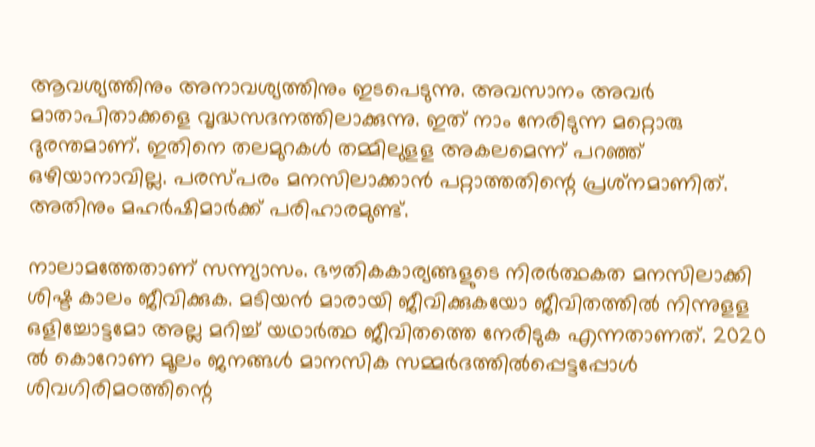ആവശ്യത്തിനും അനാവശ്യത്തിനും ഇടപെടുന്നു. അവസാനം അവര്‍ മാതാപിതാക്കളെ വൃദ്ധസദനത്തിലാക്കുന്നു. ഇത് നാം നേരിടുന്ന മറ്റൊരു ദുരന്തമാണ്. ഇതിനെ തലമുറകള്‍ തമ്മിലുളള അകലമെന്ന് പറഞ്ഞ് ഒഴിയാനാവില്ല. പരസ്പരം മനസിലാക്കാന്‍ പറ്റാത്തതിന്റെ പ്രശ്‌നമാണിത്. അതിനും മഹര്‍ഷിമാര്‍ക്ക് പരിഹാരമുണ്ട്.

നാലാമത്തേതാണ് സന്ന്യാസം. ഭൗതികകാര്യങ്ങളുടെ നിരര്‍ത്ഥകത മനസിലാക്കി ശിഷ്ട കാലം ജീവിക്കുക. മടിയന്‍ മാരായി ജീവിക്കുകയോ ജീവിതത്തില്‍ നിന്നുളള ഒളിച്ചോട്ടമോ അല്ല മറിച്ച് യഥാര്‍ത്ഥ ജീവിതത്തെ നേരിടുക എന്നതാണത്. 2020 ല്‍ കൊറോണ മൂലം ജനങ്ങള്‍ മാനസിക സമ്മര്‍ദത്തില്‍പ്പെട്ടപ്പോള്‍ ശിവഗിരിമഠത്തിന്റെ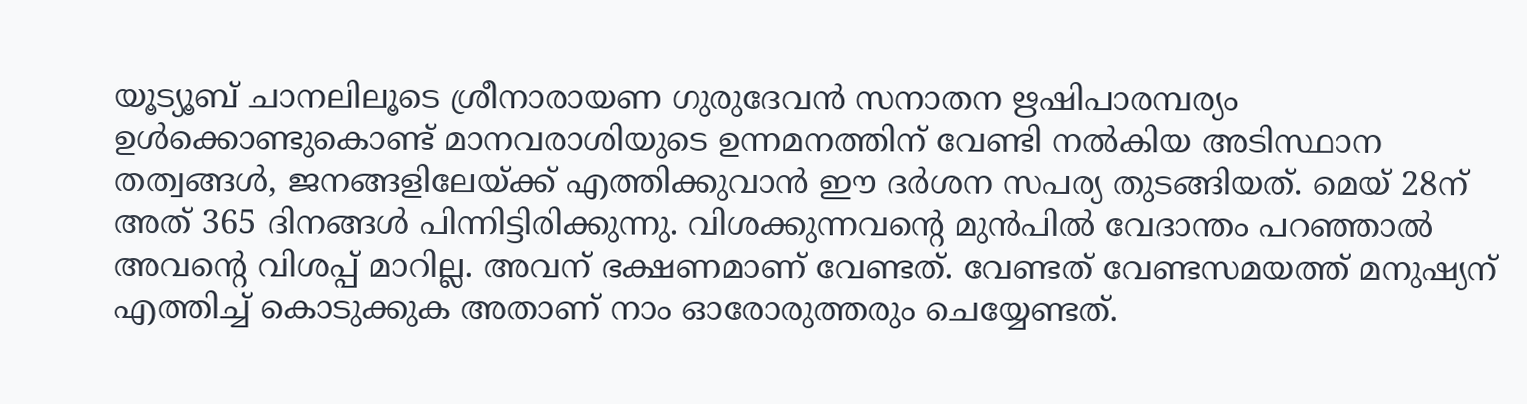യൂട്യൂബ് ചാനലിലൂടെ ശ്രീനാരായണ ഗുരുദേവന്‍ സനാതന ഋഷിപാരമ്പര്യം ഉള്‍ക്കൊണ്ടുകൊണ്ട് മാനവരാശിയുടെ ഉന്നമനത്തിന് വേണ്ടി നല്‍കിയ അടിസ്ഥാന തത്വങ്ങള്‍, ജനങ്ങളിലേയ്‌ക്ക് എത്തിക്കുവാന്‍ ഈ ദര്‍ശന സപര്യ തുടങ്ങിയത്. മെയ് 28ന് അത് 365 ദിനങ്ങള്‍ പിന്നിട്ടിരിക്കുന്നു. വിശക്കുന്നവന്റെ മുന്‍പില്‍ വേദാന്തം പറഞ്ഞാല്‍ അവന്റെ വിശപ്പ് മാറില്ല. അവന് ഭക്ഷണമാണ് വേണ്ടത്. വേണ്ടത് വേണ്ടസമയത്ത് മനുഷ്യന് എത്തിച്ച് കൊടുക്കുക അതാണ് നാം ഓരോരുത്തരും ചെയ്യേണ്ടത്.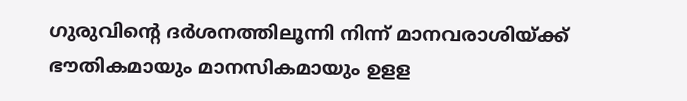ഗുരുവിന്റെ ദര്‍ശനത്തിലൂന്നി നിന്ന് മാനവരാശിയ്‌ക്ക് ഭൗതികമായും മാനസികമായും ഉളള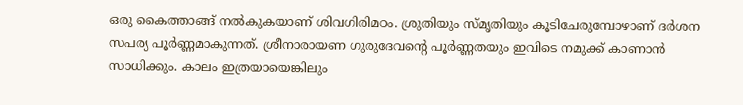ഒരു കൈത്താങ്ങ് നല്‍കുകയാണ് ശിവഗിരിമഠം. ശ്രുതിയും സ്മൃതിയും കൂടിചേരുമ്പോഴാണ് ദര്‍ശന സപര്യ പൂര്‍ണ്ണമാകുന്നത്. ശ്രീനാരായണ ഗുരുദേവന്റെ പൂര്‍ണ്ണതയും ഇവിടെ നമുക്ക് കാണാന്‍ സാധിക്കും. കാലം ഇത്രയായെങ്കിലും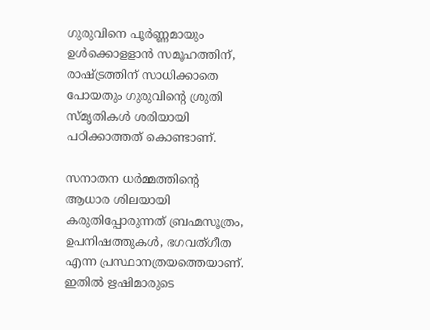ഗുരുവിനെ പൂര്‍ണ്ണമായും ഉള്‍ക്കൊളളാന്‍ സമൂഹത്തിന്, രാഷ്‌ട്രത്തിന് സാധിക്കാതെ പോയതും ഗുരുവിന്റെ ശ്രുതി സ്മൃതികള്‍ ശരിയായി പഠിക്കാത്തത് കൊണ്ടാണ്.

സനാതന ധര്‍മ്മത്തിന്റെ ആധാര ശിലയായി കരുതിപ്പോരുന്നത് ബ്രഹ്മസൂത്രം, ഉപനിഷത്തുകള്‍, ഭഗവത്ഗീത എന്ന പ്രസ്ഥാനത്രയത്തെയാണ്.  ഇതില്‍ ഋഷിമാരുടെ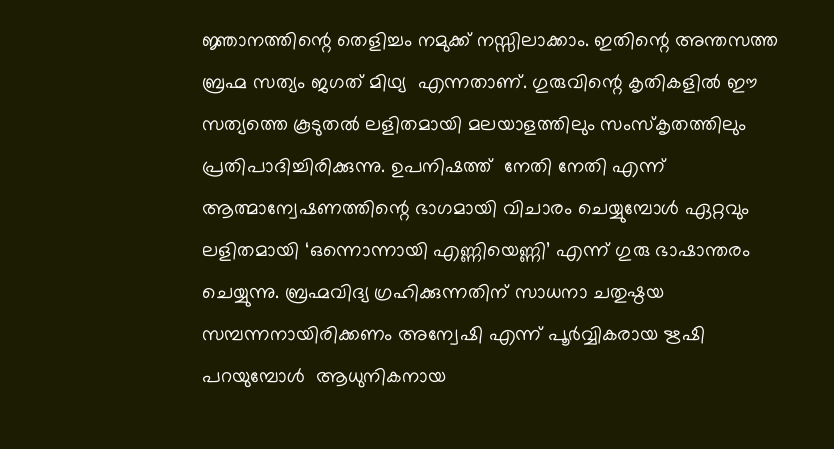ജ്ഞാനത്തിന്റെ തെളിച്ചം നമുക്ക് നസ്സിലാക്കാം. ഇതിന്റെ അന്തസത്ത ബ്രഹ്മ സത്യം ജഗത് മിഥ്യ  എന്നതാണ്. ഗുരുവിന്റെ കൃതികളില്‍ ഈ സത്യത്തെ കൂടുതല്‍ ലളിതമായി മലയാളത്തിലും സംസ്‌കൃതത്തിലും പ്രതിപാദിച്ചിരിക്കുന്നു. ഉപനിഷത്ത്  നേതി നേതി എന്ന് ആത്മാന്വേഷണത്തിന്റെ ഭാഗമായി വിചാരം ചെയ്യുമ്പോള്‍ ഏറ്റവും ലളിതമായി ‘ഒന്നൊന്നായി എണ്ണിയെണ്ണി’ എന്ന് ഗുരു ഭാഷാന്തരം ചെയ്യുന്നു. ബ്രഹ്മവിദ്യ ഗ്രഹിക്കുന്നതിന് സാധനാ ചതുഷ്ഠയ സമ്പന്നനായിരിക്കണം അന്വേഷി എന്ന് പൂര്‍വ്വികരായ ഋഷി പറയുമ്പോള്‍  ആധുനികനായ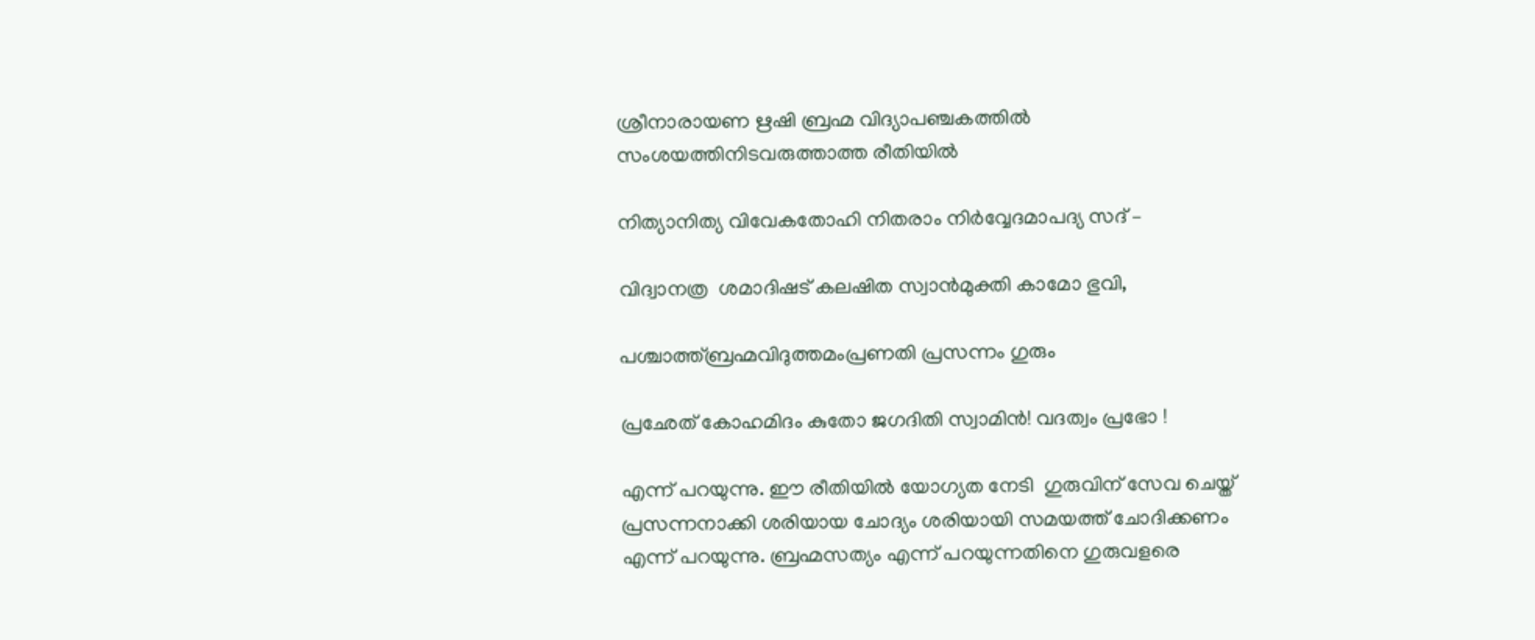ശ്രീനാരായണ ഋഷി ബ്രഹ്മ വിദ്യാപഞ്ചകത്തില്‍ സംശയത്തിനിടവരുത്താത്ത രീതിയില്‍

നിത്യാനിത്യ വിവേകതോഹി നിതരാം നിര്‍വ്വേദമാപദ്യ സദ് –

വിദ്വാനത്ര  ശമാദിഷട് കലഷിത സ്വാന്‍മുക്തി കാമോ ഭുവി,

പശ്ചാത്ത്ബ്രഹ്മവിദുത്തമംപ്രണതി പ്രസന്നം ഗുരും

പ്രഛേത് കോഹമിദം കുതോ ജഗദിതി സ്വാമിന്‍! വദത്വം പ്രഭോ !

എന്ന് പറയുന്നു. ഈ രീതിയില്‍ യോഗ്യത നേടി  ഗുരുവിന് സേവ ചെയ്ത് പ്രസന്നനാക്കി ശരിയായ ചോദ്യം ശരിയായി സമയത്ത് ചോദിക്കണം എന്ന് പറയുന്നു. ബ്രഹ്മസത്യം എന്ന് പറയുന്നതിനെ ഗുരുവളരെ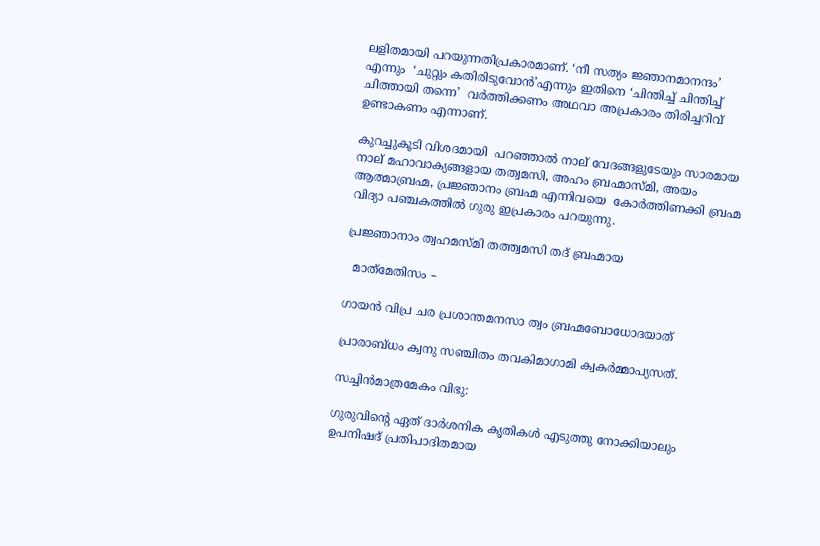ലളിതമായി പറയുന്നതിപ്രകാരമാണ്. ‘നീ സത്യം ജ്ഞാനമാനന്ദം’ എന്നും  ‘ചുറ്റും കതിരിടുവോന്‍’എന്നും ഇതിനെ ‘ചിന്തിച്ച് ചിന്തിച്ച് ചിത്തായി തന്നെ’  വര്‍ത്തിക്കണം അഥവാ അപ്രകാരം തിരിച്ചറിവ് ഉണ്ടാകണം എന്നാണ്.

കുറച്ചുകൂടി വിശദമായി  പറഞ്ഞാല്‍ നാല് വേദങ്ങളുടേയും സാരമായ നാല് മഹാവാക്യങ്ങളായ തത്വമസി, അഹം ബ്രഹ്മാസ്മി, അയം ആത്മാബ്രഹ്മ, പ്രജ്ഞാനം ബ്രഹ്മ എന്നിവയെ  കോര്‍ത്തിണക്കി ബ്രഹ്മ വിദ്യാ പഞ്ചകത്തില്‍ ഗുരു ഇപ്രകാരം പറയുന്നു.

പ്രജ്ഞാനാം ത്വഹമസ്മി തത്ത്വമസി തദ് ബ്രഹ്മായ

  മാത്‌മേതിസം –

ഗായന്‍ വിപ്ര ചര പ്രശാന്തമനസാ ത്വം ബ്രഹ്മബോധോദയാത്

പ്രാരാബ്ധം ക്വനു സഞ്ചിതം തവകിമാഗാമി ക്വകര്‍മ്മാപ്യസത്.

സച്ചിന്‍മാത്രമേകം വിഭു:

ഗുരുവിന്റെ ഏത് ദാര്‍ശനിക കൃതികള്‍ എടുത്തു നോക്കിയാലും ഉപനിഷദ് പ്രതിപാദിതമായ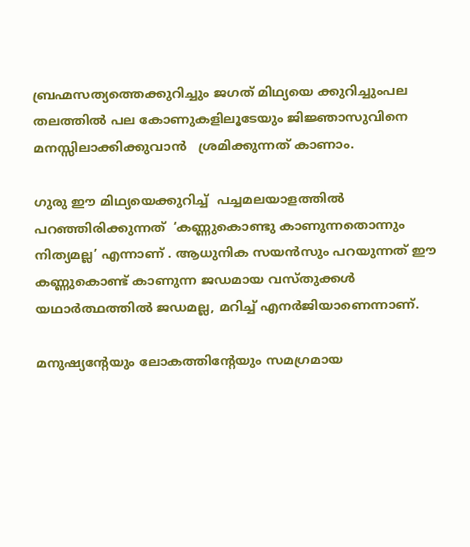ബ്രഹ്മസത്യത്തെക്കുറിച്ചും ജഗത് മിഥ്യയെ ക്കുറിച്ചുംപല തലത്തില്‍ പല കോണുകളിലൂടേയും ജിജ്ഞാസുവിനെ മനസ്സിലാക്കിക്കുവാന്‍   ശ്രമിക്കുന്നത് കാണാം.

ഗുരു ഈ മിഥ്യയെക്കുറിച്ച്  പച്ചമലയാളത്തില്‍ പറഞ്ഞിരിക്കുന്നത്  ‘കണ്ണുകൊണ്ടു കാണുന്നതൊന്നും നിത്യമല്ല’ എന്നാണ് . ആധുനിക സയന്‍സും പറയുന്നത് ഈ കണ്ണുകൊണ്ട് കാണുന്ന ജഡമായ വസ്തുക്കള്‍ യഥാര്‍ത്ഥത്തില്‍ ജഡമല്ല, മറിച്ച് എനര്‍ജിയാണെന്നാണ്.

മനുഷ്യന്റേയും ലോകത്തിന്റേയും സമഗ്രമായ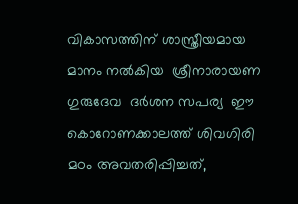വികാസത്തിന് ശാസ്ത്രീയമായ മാനം നല്‍കിയ  ശ്രീനാരായണ ഗുരുദേവ  ദര്‍ശന സപര്യ  ഈ കൊറോണക്കാലത്ത് ശിവഗിരി മഠം അവതരിപ്പിച്ചത്,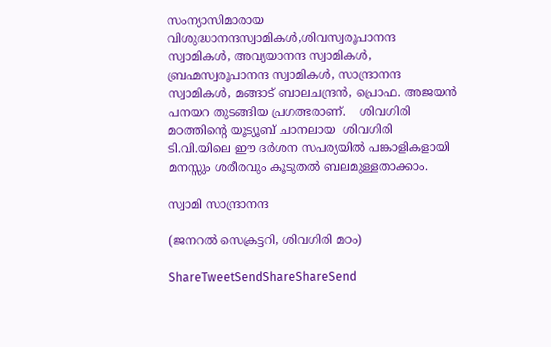സംന്യാസിമാരായ വിശുദ്ധാനന്ദസ്വാമികള്‍,ശിവസ്വരൂപാനന്ദ സ്വാമികള്‍, അവ്യയാനന്ദ സ്വാമികള്‍, ബ്രഹ്മസ്വരൂപാനന്ദ സ്വാമികള്‍, സാന്ദ്രാനന്ദ സ്വാമികള്‍, മങ്ങാട് ബാലചന്ദ്രന്‍, പ്രൊഫ. അജയന്‍ പനയറ തുടങ്ങിയ പ്രഗത്ഭരാണ്.    ശിവഗിരി മഠത്തിന്റെ യൂട്യൂബ് ചാനലായ  ശിവഗിരി  ടി.വി.യിലെ ഈ ദര്‍ശന സപര്യയില്‍ പങ്കാളികളായി മനസ്സും ശരീരവും കൂടുതല്‍ ബലമുള്ളതാക്കാം.

സ്വാമി സാന്ദ്രാനന്ദ

(ജനറല്‍ സെക്രട്ടറി, ശിവഗിരി മഠം)

ShareTweetSendShareShareSend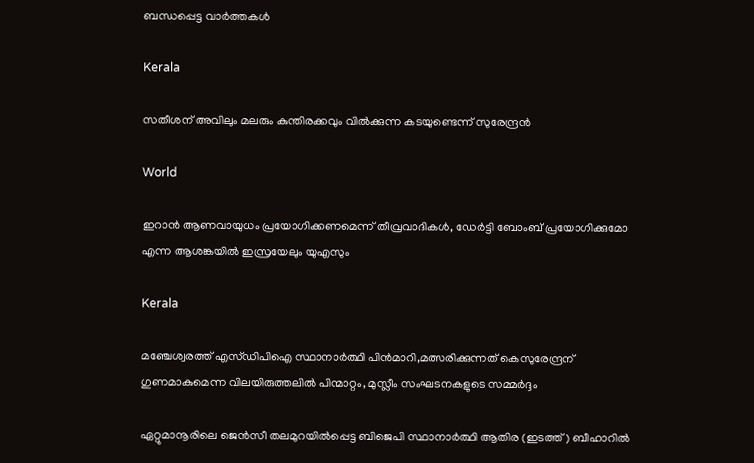ബന്ധപ്പെട്ട വാര്‍ത്തകള്‍

Kerala

സതീശന് അവിലും മലരും കുന്തിരക്കവും വില്‍ക്കുന്ന കടയുണ്ടെന്ന് സുരേന്ദ്രന്‍

World

ഇറാന്‍ ആണവായുധം പ്രയോഗിക്കണമെന്ന് തീവ്രവാദികള്‍, ഡേര്‍ട്ടി ബോംബ് പ്രയോഗിക്കുമോ എന്ന ആശങ്കയില്‍ ഇസ്രയേലും യുഎസും

Kerala

മഞ്ചേശ്വരത്ത് എസ്ഡിപിഐ സ്ഥാനാര്‍ത്ഥി പിന്‍മാറി,മത്സരിക്കുന്നത്‌ കെസുരേന്ദ്രന് ഗുണമാകുമെന്ന വിലയിരുത്തലില്‍ പിന്മാറ്റം, മുസ്ലീം സംഘടനകളുടെ സമ്മര്‍ദ്ദം

ഏറ്റുമാനൂരിലെ ജെന്‍സീ തലമുറയില്‍പ്പെട്ട ബിജെപി സ്ഥാനാര്‍ത്ഥി ആതിര (ഇടത്ത്) ബീഹാറില്‍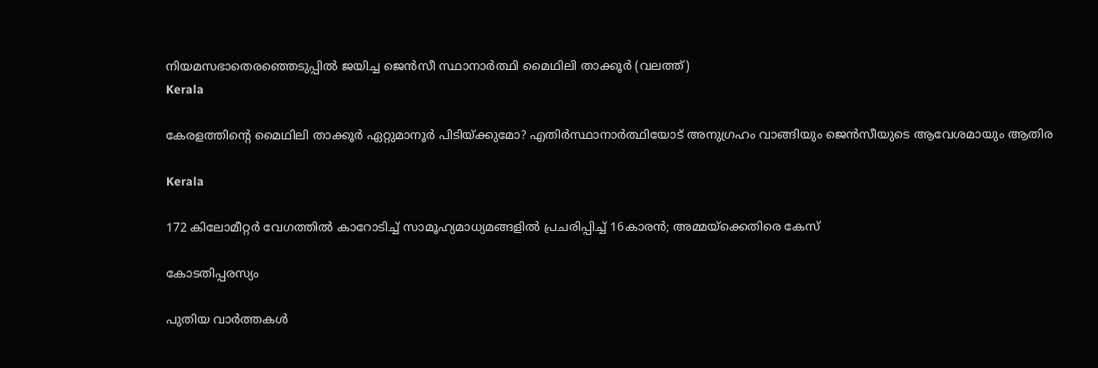നിയമസഭാതെരഞ്ഞെടുപ്പില്‍ ജയിച്ച ജെന്‍സീ സ്ഥാനാര്‍ത്ഥി മൈഥിലി താക്കൂര്‍ (വലത്ത്)
Kerala

കേരളത്തിന്റെ മൈഥിലി താക്കൂര്‍ ഏറ്റുമാനൂര്‍ പിടിയ്‌ക്കുമോ? എതിര്‍സ്ഥാനാര്‍ത്ഥിയോട് അനുഗ്രഹം വാങ്ങിയും ജെന്‍സീയുടെ ആവേശമായും ആതിര

Kerala

172 കിലോമീറ്റര്‍ വേഗത്തില്‍ കാറോടിച്ച് സാമൂഹ്യമാധ്യമങ്ങളില്‍ പ്രചരിപ്പിച്ച് 16കാരന്‍; അമ്മയ്‌ക്കെതിരെ കേസ്

കോടതിപ്പരസ്യം

പുതിയ വാര്‍ത്തകള്‍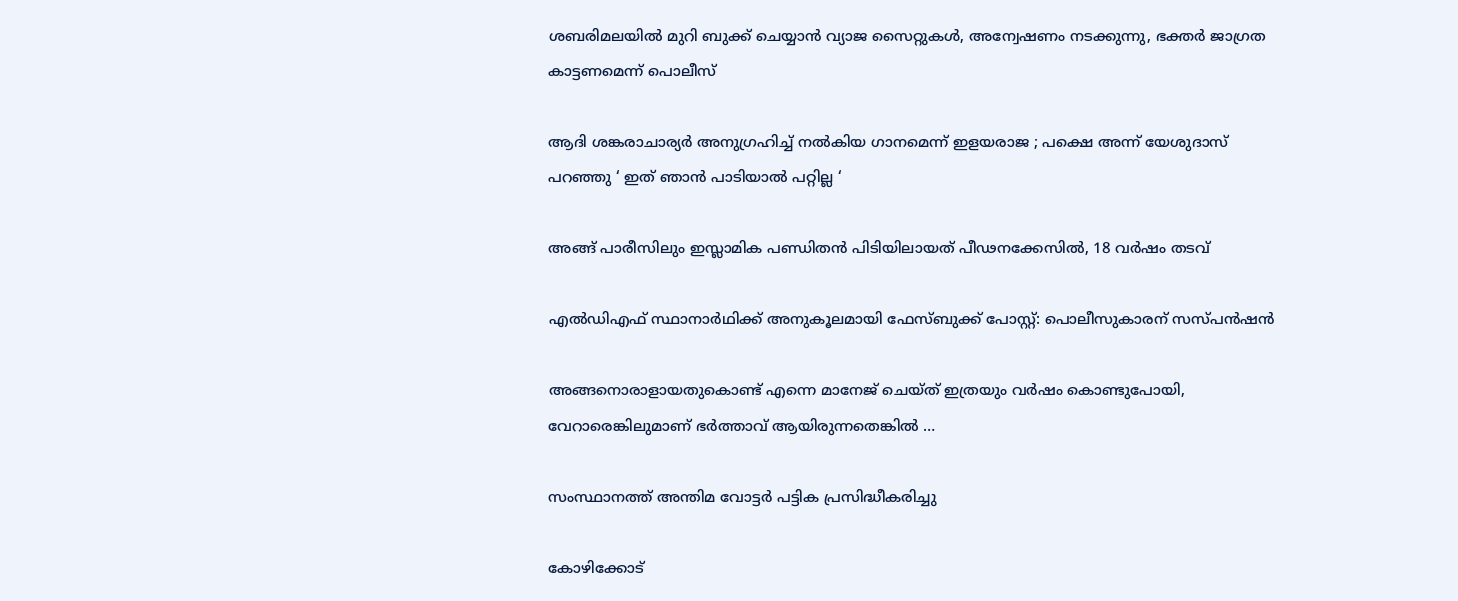ശബരിമലയില്‍ മുറി ബുക്ക് ചെയ്യാന്‍ വ്യാജ സൈറ്റുകള്‍, അന്വേഷണം നടക്കുന്നു, ഭക്തര്‍ ജാഗ്രത കാട്ടണമെന്ന് പൊലീസ്

ആദി ശങ്കരാചാര്യർ അനുഗ്രഹിച്ച് നൽകിയ ഗാനമെന്ന് ഇളയരാജ ; പക്ഷെ അന്ന് യേശുദാസ് പറഞ്ഞു ‘ ഇത് ഞാൻ പാടിയാൽ പറ്റില്ല ‘

അങ്ങ് പാരീസിലും ഇസ്ലാമിക പണ്ഡിതന്‍ പിടിയിലായത് പീഢനക്കേസില്‍, 18 വര്‍ഷം തടവ്

എല്‍ഡിഎഫ് സ്ഥാനാര്‍ഥിക്ക് അനുകൂലമായി ഫേസ്ബുക്ക് പോസ്റ്റ്: പൊലീസുകാരന് സസ്പന്‍ഷന്‍

അങ്ങനൊരാളായതുകൊണ്ട് എന്നെ മാനേജ് ചെയ്ത് ഇത്രയും വർഷം കൊണ്ടുപോയി, വേറാരെങ്കിലുമാണ് ഭർത്താവ് ആയിരുന്നതെങ്കിൽ …

സംസ്ഥാനത്ത് അന്തിമ വോട്ടര്‍ പട്ടിക പ്രസിദ്ധീകരിച്ചു

കോഴിക്കോട്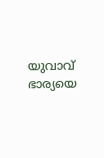യുവാവ് ഭാര്യയെ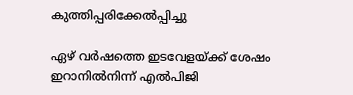കുത്തിപ്പരിക്കേല്‍പ്പിച്ചു

ഏഴ് വര്‍ഷത്തെ ഇടവേളയ്‌ക്ക് ശേഷം ഇറാനിൽനിന്ന് എൽപിജി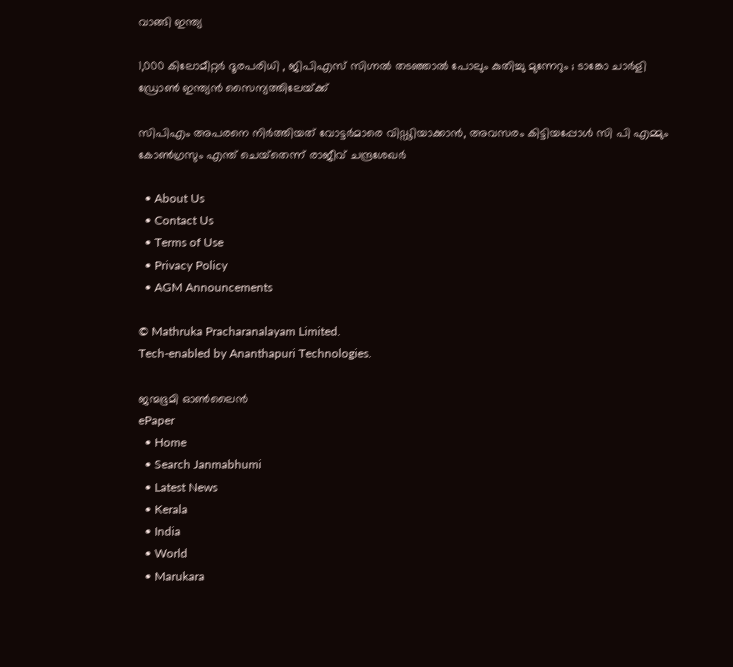വാങ്ങി ഇന്ത്യ

1,000 കിലോമീറ്റർ ദൂരപരിധി , ജിപിഎസ് സിഗ്നൽ തടഞ്ഞാൽ പോലും കുതിച്ചു മുന്നേറും ; ടാങ്കോ ചാർളി ഡ്രോൺ ഇന്ത്യൻ സൈന്യത്തിലേയ്‌ക്ക്

സിപിഎം അപരനെ നിര്‍ത്തിയത് വോട്ടര്‍മാരെ വിഡ്ഢിയാക്കാന്‍, അവസരം കിട്ടിയപ്പോള്‍ സി പി എമ്മും കോണ്‍ഗ്രസും എന്ത് ചെയ്‌തെന്ന് രാജീവ് ചന്ദ്രശേഖര്‍

  • About Us
  • Contact Us
  • Terms of Use
  • Privacy Policy
  • AGM Announcements

© Mathruka Pracharanalayam Limited.
Tech-enabled by Ananthapuri Technologies.

ജന്മഭൂമി ഓണ്‍ലൈന്‍
ePaper
  • Home
  • Search Janmabhumi
  • Latest News
  • Kerala
  • India
  • World
  • Marukara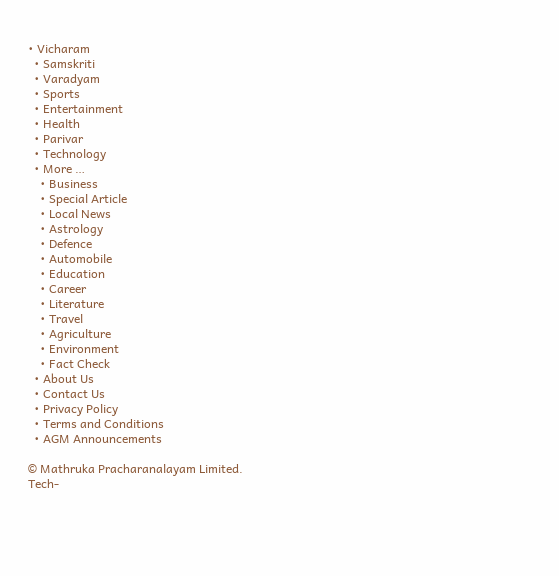• Vicharam
  • Samskriti
  • Varadyam
  • Sports
  • Entertainment
  • Health
  • Parivar
  • Technology
  • More …
    • Business
    • Special Article
    • Local News
    • Astrology
    • Defence
    • Automobile
    • Education
    • Career
    • Literature
    • Travel
    • Agriculture
    • Environment
    • Fact Check
  • About Us
  • Contact Us
  • Privacy Policy
  • Terms and Conditions
  • AGM Announcements

© Mathruka Pracharanalayam Limited.
Tech-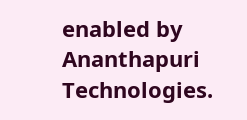enabled by Ananthapuri Technologies.